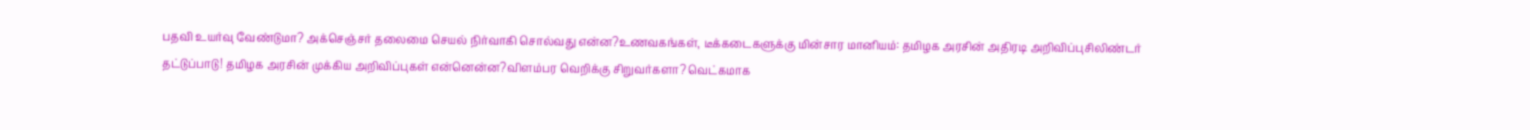பதவி உயர்வு வேண்டுமா? அக்செஞ்சர் தலைமை செயல் நிர்வாகி சொல்வது என்ன?உணவகங்கள், டீக்கடைகளுக்கு மின்சார மானியம்: தமிழக அரசின் அதிரடி அறிவிப்புசிலிண்டர் தட்டுப்பாடு! தமிழக அரசின் முக்கிய அறிவிப்புகள் என்னென்ன?விளம்பர வெறிக்கு சிறுவர்களா? வெட்கமாக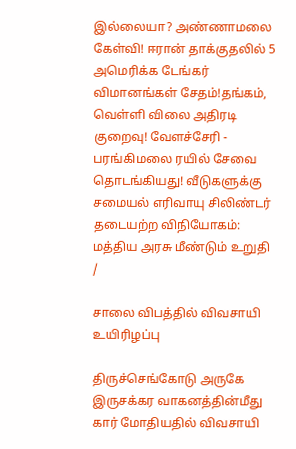இல்லையா? அண்ணாமலை கேள்வி! ஈரான் தாக்குதலில் 5 அமெரிக்க டேங்கர் விமானங்கள் சேதம்!தங்கம், வெள்ளி விலை அதிரடி குறைவு! வேளச்சேரி - பரங்கிமலை ரயில் சேவை தொடங்கியது! வீடுகளுக்கு சமையல் எரிவாயு சிலிண்டர் தடையற்ற விநியோகம்: மத்திய அரசு மீண்டும் உறுதி
/

சாலை விபத்தில் விவசாயி உயிரிழப்பு

திருச்செங்கோடு அருகே இருசக்கர வாகனத்தின்மீது கார் மோதியதில் விவசாயி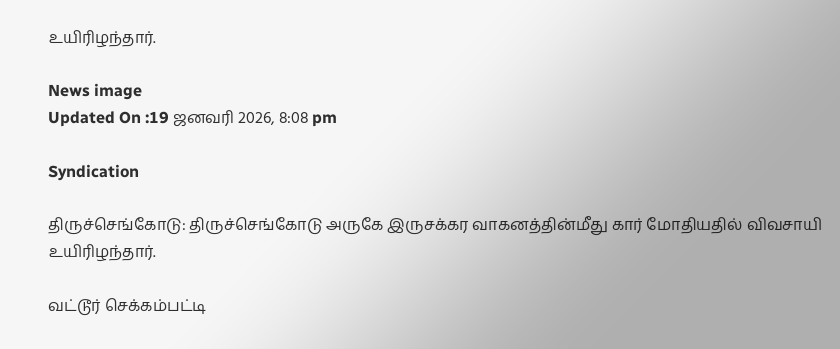உயிரிழந்தார்.

News image
Updated On :19 ஜனவரி 2026, 8:08 pm

Syndication

திருச்செங்கோடு: திருச்செங்கோடு அருகே இருசக்கர வாகனத்தின்மீது கார் மோதியதில் விவசாயி உயிரிழந்தார்.

வட்டூர் செக்கம்பட்டி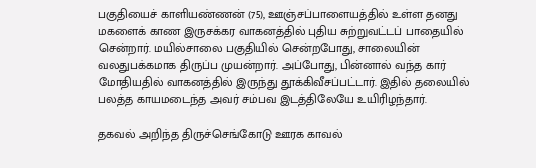பகுதியைச் காளியண்ணன் (75), ஊஞ்சப்பாளையத்தில் உள்ள தனது மகளைக் காண இருசக்கர வாகனத்தில் புதிய சுற்றுவட்டப் பாதையில் சென்றார். மயில்சாலை பகுதியில் சென்றபோது, சாலையின் வலதுபக்கமாக திருப்ப முயன்றார். அப்போது, பின்னால் வந்த கார் மோதியதில் வாகனத்தில் இருந்து தூக்கிவீசப்பட்டார். இதில் தலையில் பலத்த காயமடைந்த அவர் சம்பவ இடத்திலேயே உயிரிழந்தார்.

தகவல் அறிந்த திருச்செங்கோடு ஊரக காவல்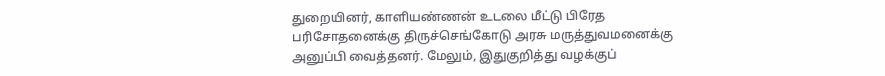துறையினர், காளியண்ணன் உடலை மீட்டு பிரேத பரிசோதனைக்கு திருச்செங்கோடு அரசு மருத்துவமனைக்கு அனுப்பி வைத்தனர். மேலும், இதுகுறித்து வழக்குப்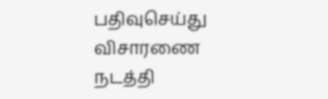பதிவுசெய்து விசாரணை நடத்தி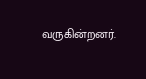வருகின்றனர்.